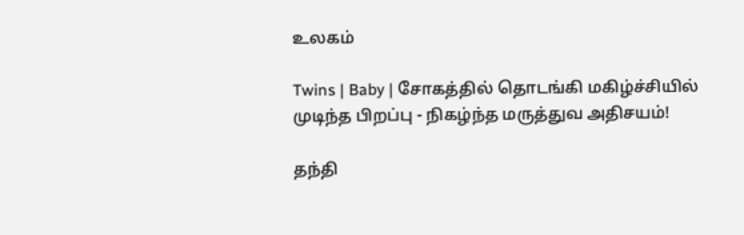உலகம்

Twins | Baby | சோகத்தில் தொடங்கி மகிழ்ச்சியில் முடிந்த பிறப்பு - நிகழ்ந்த மருத்துவ அதிசயம்!

தந்தி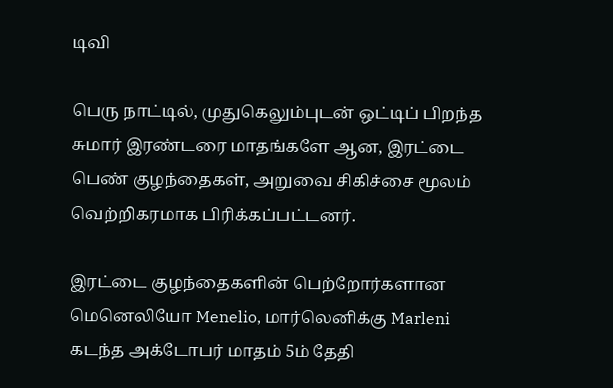டிவி

பெரு நாட்டில், முதுகெலும்புடன் ஒட்டிப் பிறந்த சுமார் இரண்டரை மாதங்களே ஆன, இரட்டை பெண் குழந்தைகள், அறுவை சிகிச்சை மூலம் வெற்றிகரமாக பிரிக்கப்பட்டனர்.

இரட்டை குழந்தைகளின் பெற்றோர்களான மெனெலியோ Menelio, மார்லெனிக்கு Marleni கடந்த அக்டோபர் மாதம் 5ம் தேதி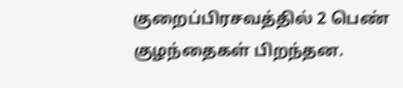குறைப்பிரசவத்தில் 2 பெண் குழந்தைகள் பிறந்தன.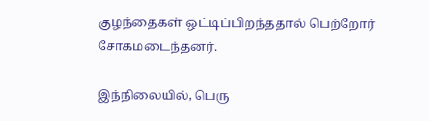குழந்தைகள் ஒட்டிப்பிறந்ததால் பெற்றோர் சோகமடைந்தனர்.

இந்நிலையில், பெரு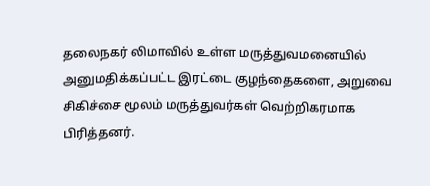தலைநகர் லிமாவில் உள்ள மருத்துவமனையில் அனுமதிக்கப்பட்ட இரட்டை குழந்தைகளை, அறுவை சிகிச்சை மூலம் மருத்துவர்கள் வெற்றிகரமாக பிரித்தனர்.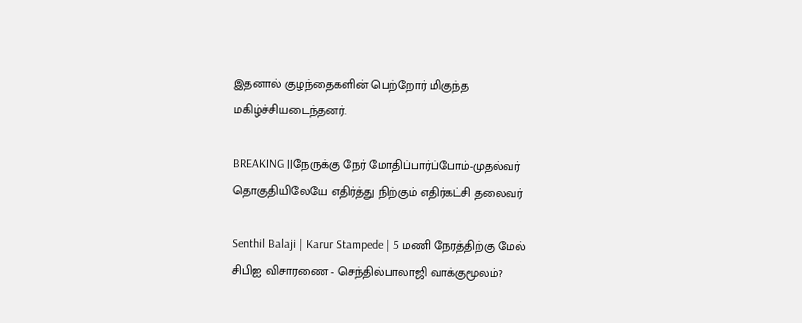இதனால் குழந்தைகளின் பெற்றோர் மிகுந்த மகிழ்ச்சியடைந்தனர்.

BREAKING ||நேருக்கு நேர் மோதிப்பார்ப்போம்-முதல்வர் தொகுதியிலேயே எதிர்த்து நிற்கும் எதிர்கட்சி தலைவர்

Senthil Balaji | Karur Stampede | 5 மணி நேரத்திற்கு மேல் சிபிஐ விசாரணை - செந்தில்பாலாஜி வாக்குமூலம்?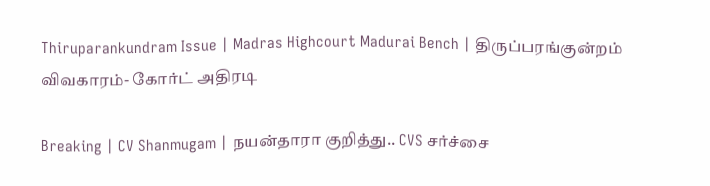Thiruparankundram Issue | Madras Highcourt Madurai Bench | திருப்பரங்குன்றம் விவகாரம்- கோர்ட் அதிரடி

Breaking | CV Shanmugam | நயன்தாரா குறித்து.. CVS சர்ச்சை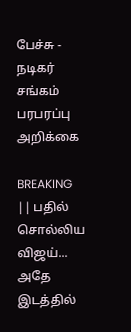பேச்சு - நடிகர் சங்கம் பரபரப்பு அறிக்கை

BREAKING || பதில் சொல்லிய விஜய்... அதே இடத்தில்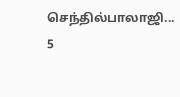செந்தில்பாலாஜி... 5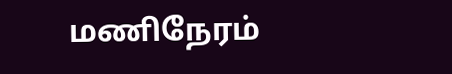மணிநேரம்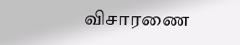விசாரணை